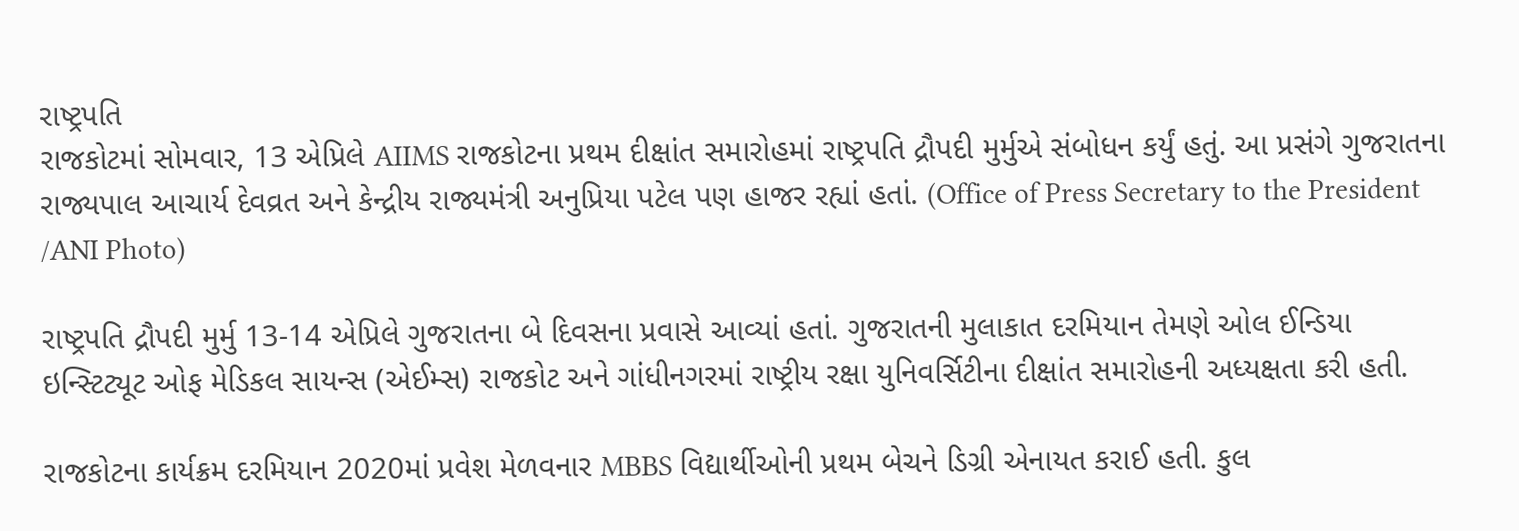રાષ્ટ્રપતિ
રાજકોટમાં સોમવાર, 13 એપ્રિલે AIIMS રાજકોટના પ્રથમ દીક્ષાંત સમારોહમાં રાષ્ટ્રપતિ દ્રૌપદી મુર્મુએ સંબોધન કર્યું હતું. આ પ્રસંગે ગુજરાતના રાજ્યપાલ આચાર્ય દેવવ્રત અને કેન્દ્રીય રાજ્યમંત્રી અનુપ્રિયા પટેલ પણ હાજર રહ્યાં હતાં. (Office of Press Secretary to the President /ANI Photo)

રાષ્ટ્રપતિ દ્રૌપદી મુર્મુ 13-14 એપ્રિલે ગુજરાતના બે દિવસના પ્રવાસે આવ્યાં હતાં. ગુજરાતની મુલાકાત દરમિયાન તેમણે ઓલ ઈન્ડિયા ઇન્સ્ટિટ્યૂટ ઓફ મેડિકલ સાયન્સ (એઈમ્સ) રાજકોટ અને ગાંધીનગરમાં રાષ્ટ્રીય રક્ષા યુનિવર્સિટીના દીક્ષાંત સમારોહની અધ્યક્ષતા કરી હતી.

રાજકોટના કાર્યક્રમ દરમિયાન 2020માં પ્રવેશ મેળવનાર MBBS વિદ્યાર્થીઓની પ્રથમ બેચને ડિગ્રી એનાયત કરાઈ હતી. કુલ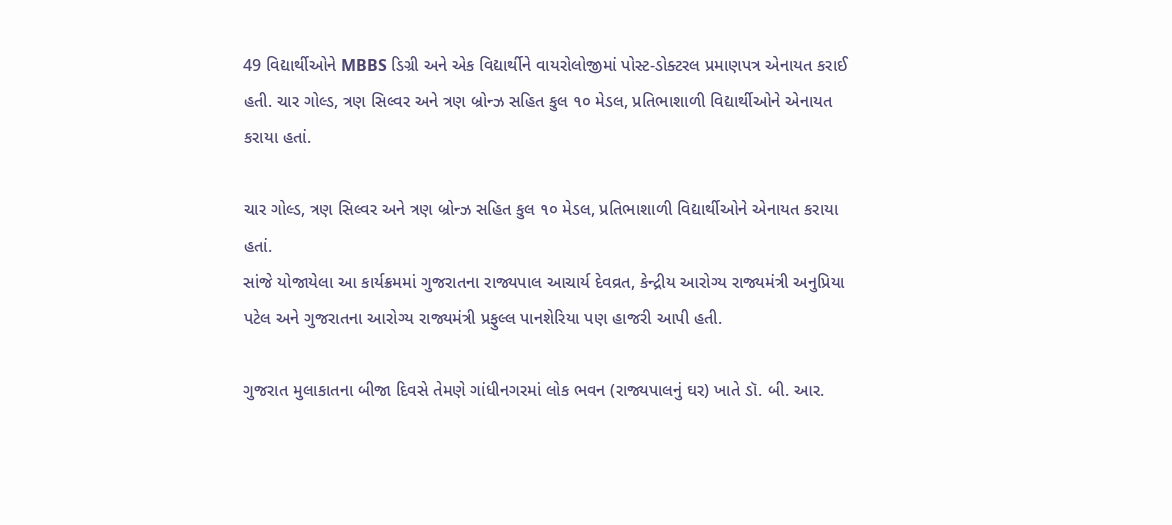49 વિદ્યાર્થીઓને MBBS ડિગ્રી અને એક વિદ્યાર્થીને વાયરોલોજીમાં પોસ્ટ-ડોક્ટરલ પ્રમાણપત્ર એનાયત કરાઈ હતી. ચાર ગોલ્ડ, ત્રણ સિલ્વર અને ત્રણ બ્રોન્ઝ સહિત કુલ ૧૦ મેડલ, પ્રતિભાશાળી વિદ્યાર્થીઓને એનાયત કરાયા હતાં.

ચાર ગોલ્ડ, ત્રણ સિલ્વર અને ત્રણ બ્રોન્ઝ સહિત કુલ ૧૦ મેડલ, પ્રતિભાશાળી વિદ્યાર્થીઓને એનાયત કરાયા હતાં.
સાંજે યોજાયેલા આ કાર્યક્રમમાં ગુજરાતના રાજ્યપાલ આચાર્ય દેવવ્રત, કેન્દ્રીય આરોગ્ય રાજ્યમંત્રી અનુપ્રિયા પટેલ અને ગુજરાતના આરોગ્ય રાજ્યમંત્રી પ્રફુલ્લ પાનશેરિયા પણ હાજરી આપી હતી.

ગુજરાત મુલાકાતના બીજા દિવસે તેમણે ગાંધીનગરમાં લોક ભવન (રાજ્યપાલનું ઘર) ખાતે ડૉ. બી. આર.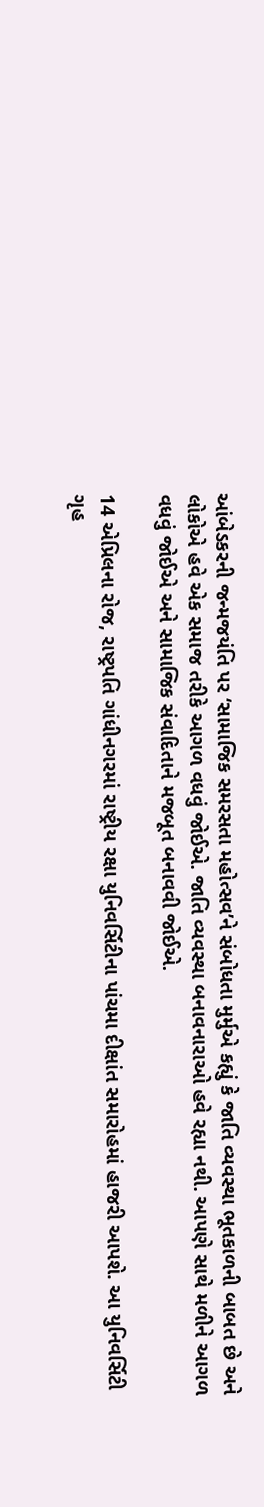આંબેડકરની જન્મજયંતિ પર ‘સામાજિક સમરસતા મહોત્સવ’ને સંબોધતા મુર્મુએ કહ્યું કે જાતિ વ્યવસ્થા ભૂતકાળની બાબત છે અને લોકોએ હવે એક સમાજ તરીકે આગળ વધવું જોઈએ. જાતિ વ્યવસ્થા બનાવનારાઓ હવે રહ્યા નથી. આપણે સાથે મળીને આગળ વધવું જોઈએ અને સામાજિક સંવાદિતાને મજબૂત બનાવવી જોઈએ.

14 એપ્રિલના રોજ, રાષ્ટ્રપતિ ગાંધીનગરમાં રાષ્ટ્રીય રક્ષા યુનિવર્સિટીના પાંચમા દીક્ષાંત સમારોહમાં હાજરી આપશે. આ યુનિવર્સિટી ગૃહ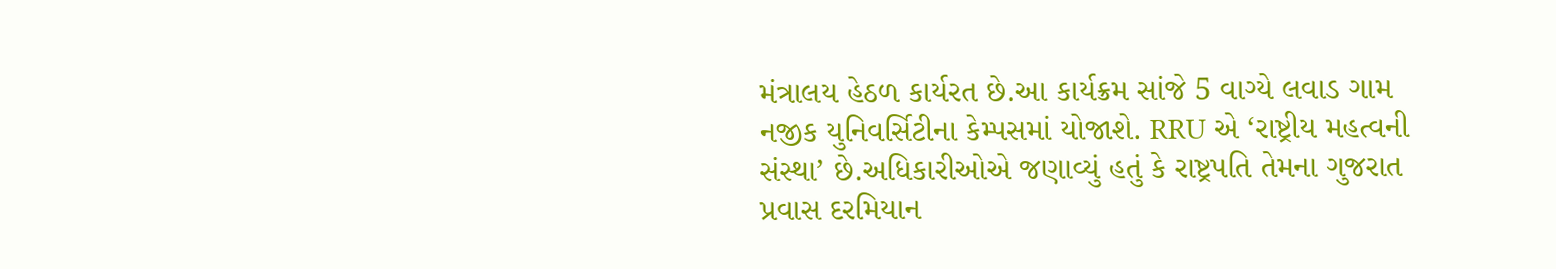મંત્રાલય હેઠળ કાર્યરત છે.આ કાર્યક્રમ સાંજે 5 વાગ્યે લવાડ ગામ નજીક યુનિવર્સિટીના કેમ્પસમાં યોજાશે. RRU એ ‘રાષ્ટ્રીય મહત્વની સંસ્થા’ છે.અધિકારીઓએ જણાવ્યું હતું કે રાષ્ટ્રપતિ તેમના ગુજરાત પ્રવાસ દરમિયાન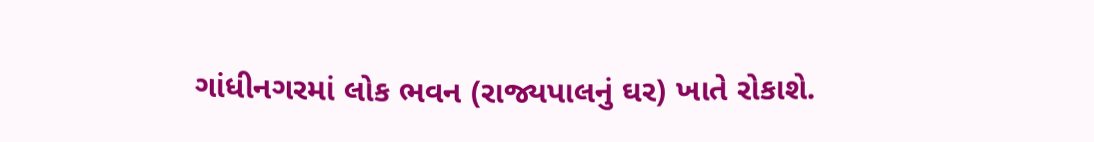ગાંધીનગરમાં લોક ભવન (રાજ્યપાલનું ઘર) ખાતે રોકાશે.